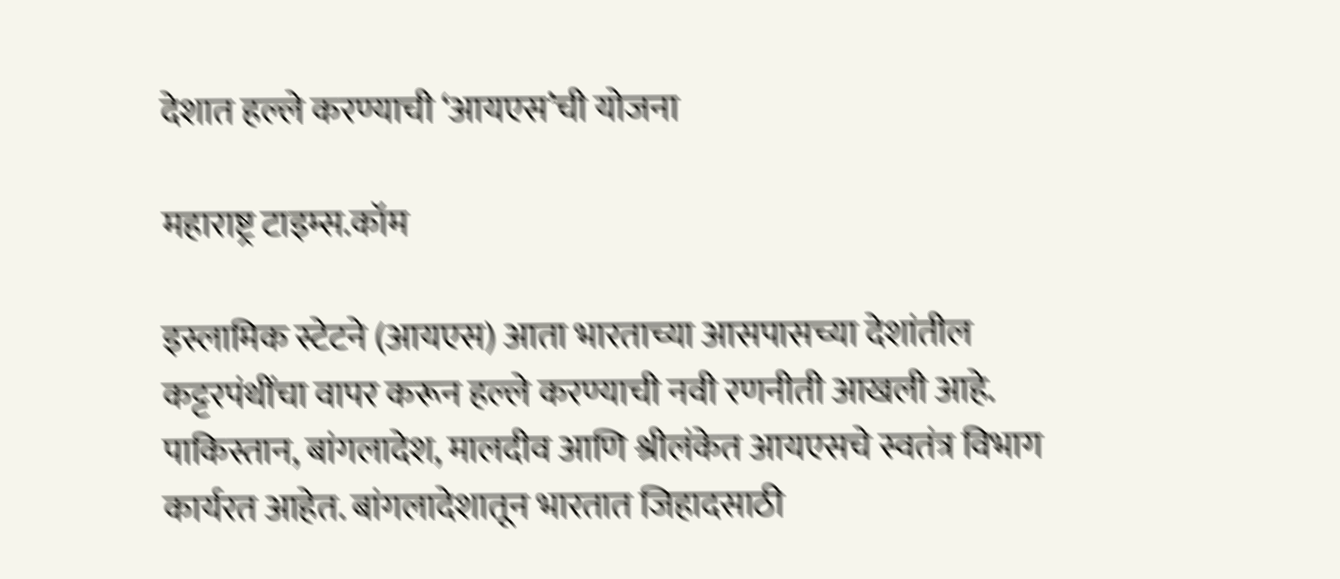देशात हल्ले करण्याची ‘आयएस’ची योजना

महाराष्ट्र टाइम्स.कॉम

इस्लामिक स्टेटने (आयएस) आता भारताच्या आसपासच्या देशांतील कट्टरपंथींचा वापर करून हल्ले करण्याची नवी रणनीती आखली आहे. पाकिस्तान, बांगलादेश, मालदीव आणि श्रीलंकेत आयएसचे स्वतंत्र विभाग कार्यरत आहेत. बांगलादेशातून भारतात जिहादसाठी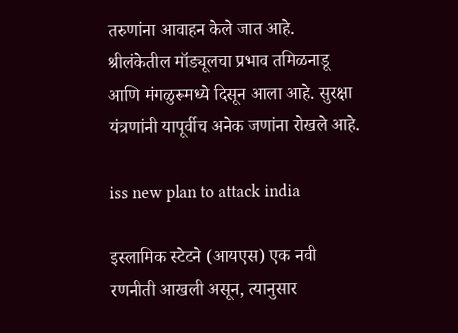तरुणांना आवाहन केले जात आहे. श्रीलंकेतील मॉड्यूलचा प्रभाव तमिळनाडू आणि मंगळुरूमध्ये दिसून आला आहे. सुरक्षा यंत्रणांनी यापूर्वीच अनेक जणांना रोखले आहे.

iss new plan to attack india

इस्लामिक स्टेटने (आयएस) एक नवी रणनीती आखली असून, त्यानुसार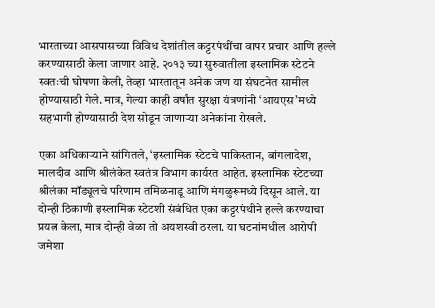भारताच्या आसपासच्या विविध देशांतील कट्टरपंथींचा वापर प्रचार आणि हल्ले करण्यासाठी केला जाणार आहे. २०१३ च्या सुरुवातीला इस्लामिक स्टेटने स्वतःची घोषणा केली, तेव्हा भारतातून अनेक जण या संघटनेत सामील होण्यासाठी गेले. मात्र, गेल्या काही वर्षांत सुरक्षा यंत्रणांनी ‘आयएस’मध्ये सहभागी होण्यासाठी देश सोडून जाणाऱ्या अनेकांना रोखले.

एका अधिकाऱ्याने सांगितले, ‘इस्लामिक स्टेटचे पाकिस्तान, बांगलादेश, मालदीव आणि श्रीलंकेत स्वतंत्र विभाग कार्यरत आहेत. इस्लामिक स्टेटच्या श्रीलंका मॉड्यूलचे परिणाम तमिळनाडू आणि मंगळुरूमध्ये दिसून आले. या दोन्ही ठिकाणी इस्लामिक स्टेटशी संबंधित एका कट्टरपंथीने हल्ले करण्याचा प्रयत्न केला, मात्र दोन्ही वेळा तो अयशस्वी ठरला. या घटनांमधील आरोपी जमेशा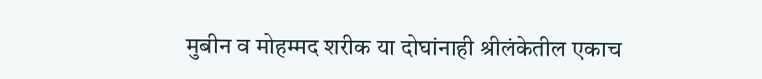मुबीन व मोहम्मद शरीक या दोघांनाही श्रीलंकेतील एकाच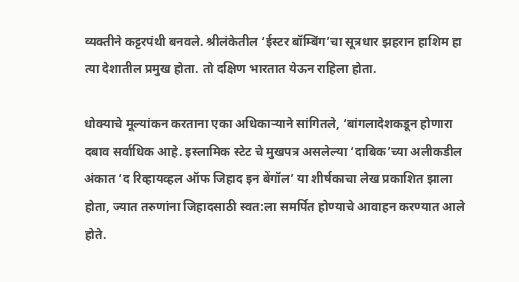व्यक्तीने कट्टरपंथी बनवले. श्रीलंकेतील ‘ईस्टर बॉम्बिंग’चा सूत्रधार झहरान हाशिम हा त्या देशातील प्रमुख होता. तो दक्षिण भारतात येऊन राहिला होता.

धोक्याचे मूल्यांकन करताना एका अधिकाऱ्याने सांगितले, ‘बांगलादेशकडून होणारा दबाव सर्वाधिक आहे. इस्लामिक स्टेट चे मुखपत्र असलेल्या ‘दाबिक’च्या अलीकडील अंकात ‘द रिव्हायव्हल ऑफ जिहाद इन बेंगॉल’ या शीर्षकाचा लेख प्रकाशित झाला होता, ज्यात तरुणांना जिहादसाठी स्वत:ला समर्पित होण्याचे आवाहन करण्यात आले होते.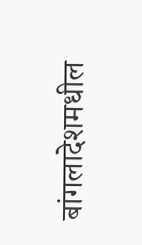बांगलादेशमधील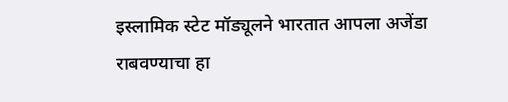इस्लामिक स्टेट मॉड्यूलने भारतात आपला अजेंडा राबवण्याचा हा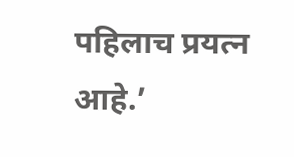पहिलाच प्रयत्न आहे.’